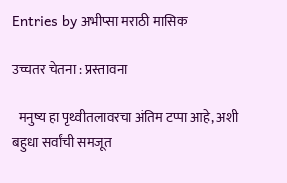Entries by अभीप्सा मराठी मासिक

उच्चतर चेतना : प्रस्तावना

  मनुष्य हा पृथ्वीतलावरचा अंतिम टप्पा आहे, अशी बहुधा सर्वांची समजूत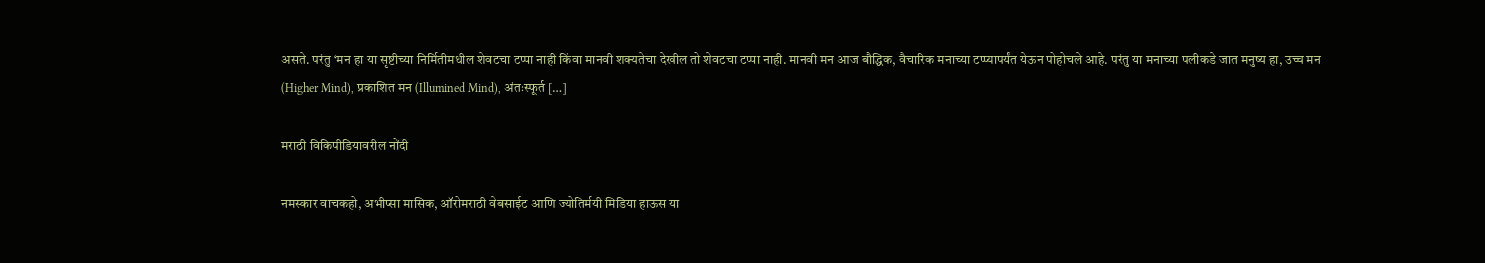असते. परंतु ‘मन हा या सृष्टीच्या निर्मितीमधील शेवटचा टप्पा नाही किंवा मानवी शक्यतेचा देखील तो शेवटचा टप्पा नाही. मानवी मन आज बौद्धिक, वैचारिक मनाच्या टप्प्यापर्यंत येऊन पोहोचले आहे. परंतु या मनाच्या पलीकडे जात मनुष्य हा, उच्च मन (Higher Mind), प्रकाशित मन (Illumined Mind), अंतःस्फूर्त […]

मराठी विकिपीडियावरील नोंदी

नमस्कार वाचकहो, अभीप्सा मासिक, ऑरोमराठी वेबसाईट आणि ज्योतिर्मयी मिडिया हाऊस या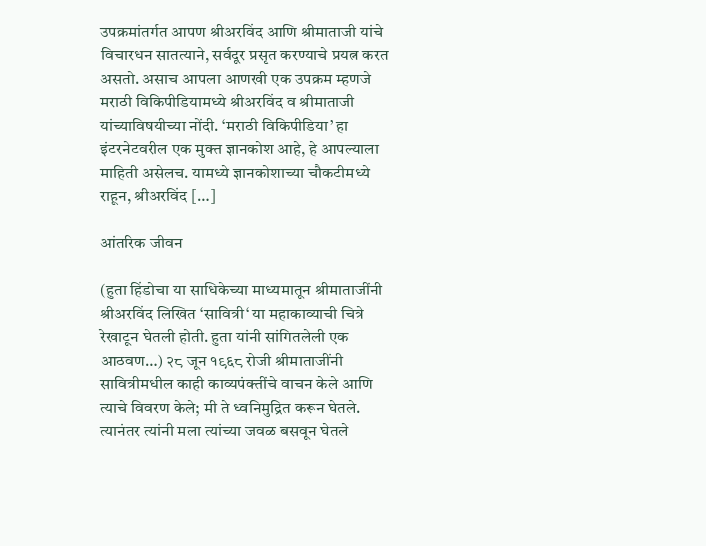उपक्रमांतर्गत आपण श्रीअरविंद आणि श्रीमाताजी यांचे विचारधन सातत्याने, सर्वदूर प्रसृत करण्याचे प्रयत्न करत असतो. असाच आपला आणखी एक उपक्रम म्हणजे मराठी विकिपीडियामध्ये श्रीअरविंद व श्रीमाताजी यांच्याविषयीच्या नोंदी. ‘मराठी विकिपीडिया’ हा इंटरनेटवरील एक मुक्त ज्ञानकोश आहे, हे आपल्याला माहिती असेलच. यामध्ये ज्ञानकोशाच्या चौकटीमध्ये राहून, श्रीअरविंद […]

आंतरिक जीवन

(हुता हिंडोचा या साधिकेच्या माध्यमातून श्रीमाताजींनी श्रीअरविंद लिखित ‘सावित्री‘ या महाकाव्याची चित्रे रेखाटून घेतली होती. हुता यांनी सांगितलेली एक आठवण…) २८ जून १९६८ रोजी श्रीमाताजींनी सावित्रीमधील काही काव्यपंक्तींचे वाचन केले आणि त्याचे विवरण केले; मी ते ध्वनिमुद्रित करून घेतले. त्यानंतर त्यांनी मला त्यांच्या जवळ बसवून घेतले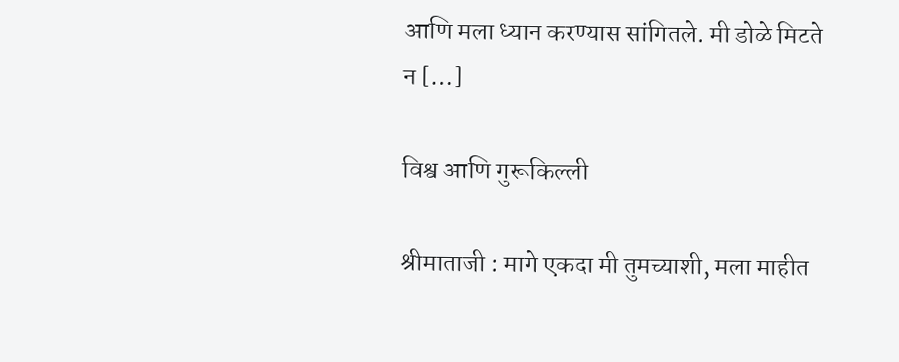आणि मला ध्यान करण्यास सांगितले. मी डोळे मिटते न […]

विश्व आणि गुरूकिल्ली

श्रीमाताजी : मागे एकदा मी तुमच्याशी, मला माहीत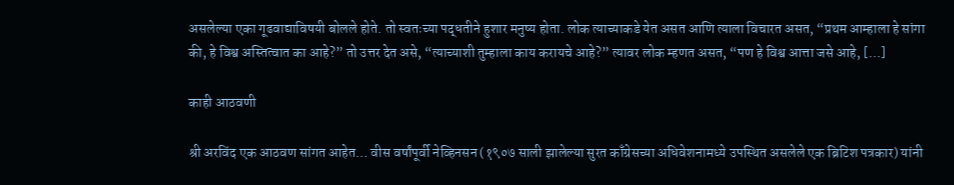असलेल्या एका गूढवाद्याविषयी बोलले होते. तो स्वतःच्या पद्धतीने हुशार मनुष्य होता. लोक त्याच्याकडे येत असत आणि त्याला विचारत असत, “प्रथम आम्हाला हे सांगा की, हे विश्व अस्तित्वात का आहे?” तो उत्तर देत असे, “त्याच्याशी तुम्हाला काय करायचे आहे?” त्यावर लोक म्हणत असत, “पण हे विश्व आत्ता जसे आहे, […]

काही आठवणी

श्री अरविंद एक आठवण सांगत आहेत… वीस वर्षांपूर्वी नेव्हिनसन (१९०७ साली झालेल्या सुरत काँग्रेसच्या अधिवेशनामध्ये उपस्थित असलेले एक ब्रिटिश पत्रकार) यांनी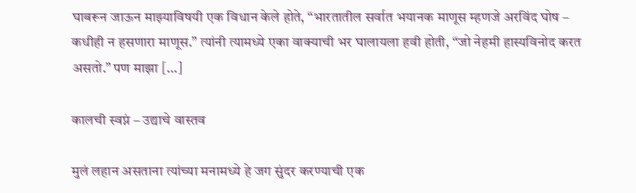घाबरून जाऊन माझ्याविषयी एक विधान केले होते, “भारतातील सर्वात भयानक माणूस म्हणजे अरविंद घोष – कधीही न हसणारा माणूस.” त्यांनी त्यामध्ये एका वाक्याची भर घालायला हवी होती, “जो नेहमी हास्यविनोद करत असतो.” पण माझा […]

कालची स्वप्नं – उद्याचे वास्तव

मुलं लहान असताना त्यांच्या मनामध्ये हे जग सुंदर करण्याची एक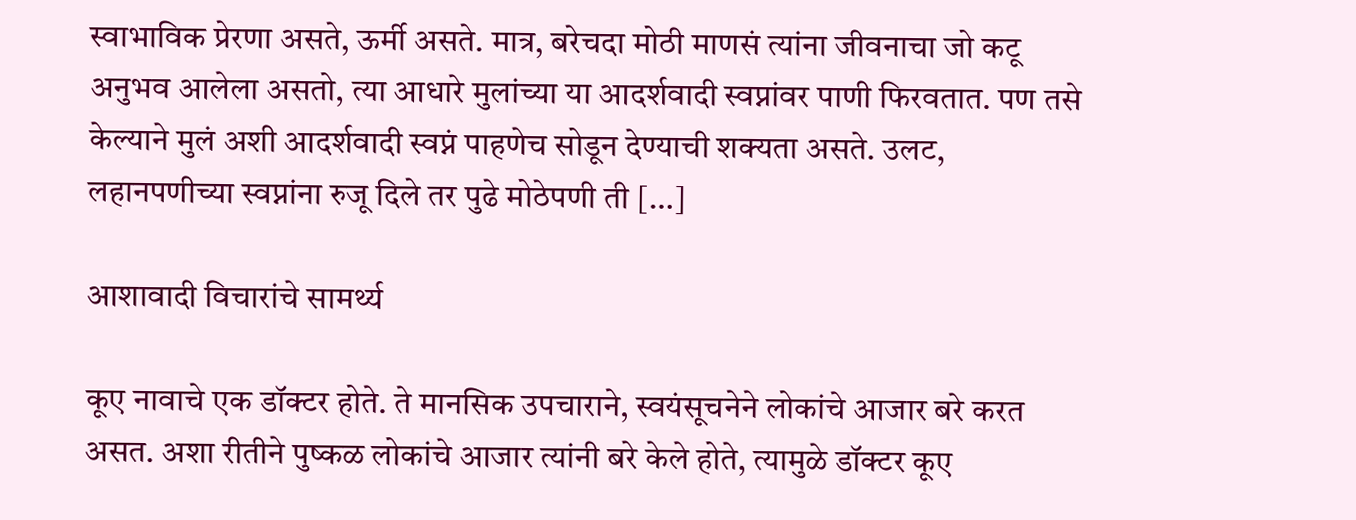स्वाभाविक प्रेरणा असते, ऊर्मी असते. मात्र, बरेचदा मोठी माणसं त्यांना जीवनाचा जो कटू अनुभव आलेला असतो, त्या आधारे मुलांच्या या आदर्शवादी स्वप्नांवर पाणी फिरवतात. पण तसे केल्याने मुलं अशी आदर्शवादी स्वप्नं पाहणेच सोडून देण्याची शक्यता असते. उलट, लहानपणीच्या स्वप्नांना रुजू दिले तर पुढे मोठेपणी ती […]

आशावादी विचारांचे सामर्थ्य

कूए नावाचे एक डॉक्टर होते. ते मानसिक उपचाराने, स्वयंसूचनेने लोकांचे आजार बरे करत असत. अशा रीतीने पुष्कळ लोकांचे आजार त्यांनी बरे केले होते, त्यामुळे डॉक्टर कूए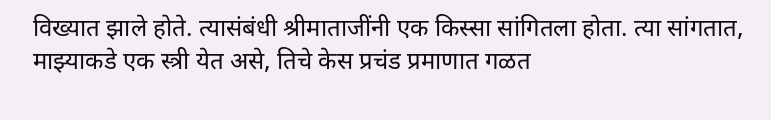विख्यात झाले होते. त्यासंबंधी श्रीमाताजींनी एक किस्सा सांगितला होता. त्या सांगतात, माझ्याकडे एक स्त्री येत असे, तिचे केस प्रचंड प्रमाणात गळत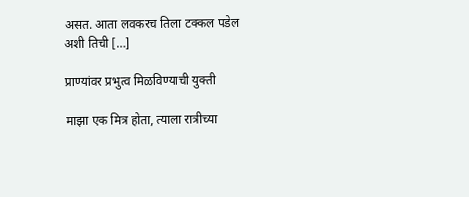असत. आता लवकरच तिला टक्कल पडेल अशी तिची […]

प्राण्यांवर प्रभुत्व मिळविण्याची युक्ती

माझा एक मित्र होता, त्याला रात्रीच्या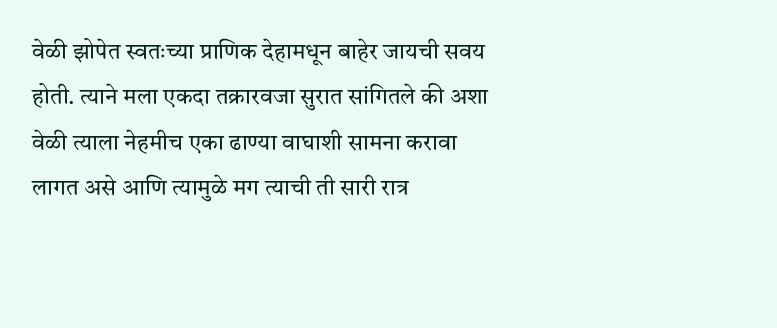वेळी झोपेत स्वतःच्या प्राणिक देहामधून बाहेर जायची सवय होती. त्याने मला एकदा तक्रारवजा सुरात सांगितले की अशा वेळी त्याला नेहमीच एका ढाण्या वाघाशी सामना करावा लागत असे आणि त्यामुळे मग त्याची ती सारी रात्र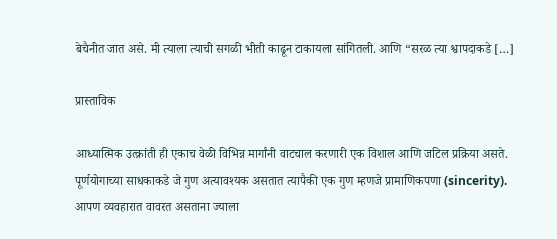बेचैनीत जात असे. मी त्याला त्याची सगळी भीती काढून टाकायला सांगितली. आणि “सरळ त्या श्वापदाकडे […]

प्रास्ताविक

आध्यात्मिक उत्क्रांती ही एकाच वेळी विभिन्न मार्गांनी वाटचाल करणारी एक विशाल आणि जटिल प्रक्रिया असते. पूर्णयोगाच्या साधकाकडे जे गुण अत्यावश्यक असतात त्यापैकी एक गुण म्हणजे प्रामाणिकपणा (sincerity). आपण व्यवहारात वावरत असताना ज्याला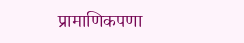प्रामाणिकपणा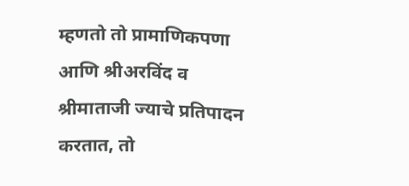म्हणतो तो प्रामाणिकपणा आणि श्रीअरविंद व श्रीमाताजी ज्याचे प्रतिपादन करतात, तो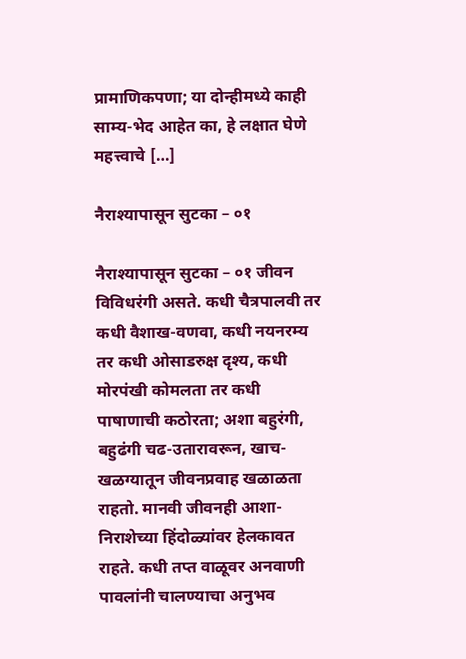प्रामाणिकपणा; या दोन्हीमध्ये काही साम्य-भेद आहेत का, हे लक्षात घेणे महत्त्वाचे […]

नैराश्यापासून सुटका – ०१

नैराश्यापासून सुटका – ०१ जीवन विविधरंगी असते. कधी चैत्रपालवी तर कधी वैशाख-वणवा, कधी नयनरम्य तर कधी ओसाडरुक्ष दृश्य, कधी मोरपंखी कोमलता तर कधी पाषाणाची कठोरता; अशा बहुरंगी, बहुढंगी चढ-उतारावरून, खाच-खळग्यातून जीवनप्रवाह खळाळता राहतो. मानवी जीवनही आशा-निराशेच्या हिंदोळ्यांवर हेलकावत राहते. कधी तप्त वाळूवर अनवाणी पावलांनी चालण्याचा अनुभव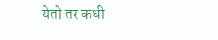येतो तर कधी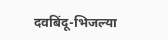दवबिंदू-भिजल्या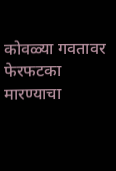कोवळ्या गवतावर फेरफटका मारण्याचा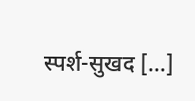स्पर्श-सुखद […]